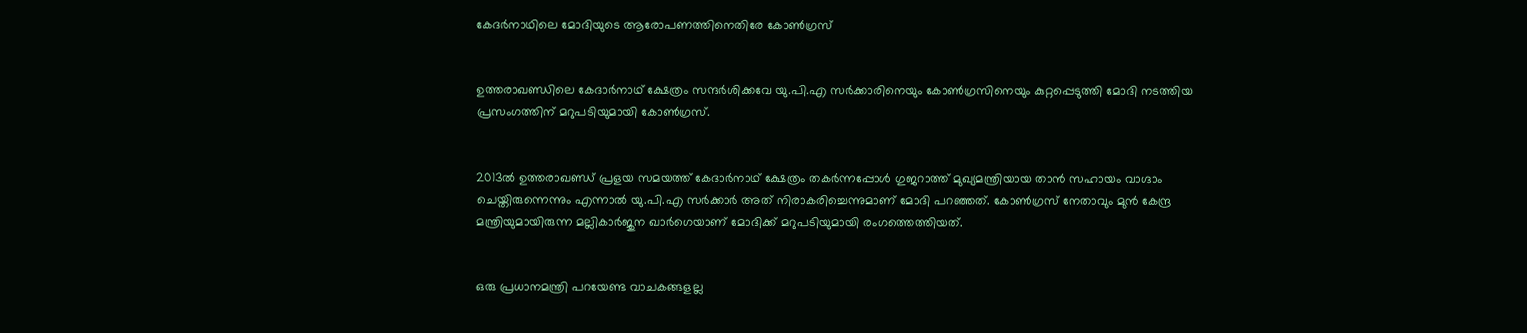കേദര്‍നാഥിലെ മോദിയുടെ ആരോപണത്തിനെതിരേ കോണ്‍ഗ്രസ്


ഉത്തരാഖണ്ഡിലെ കേദാര്‍നാഥ് ക്ഷേത്രം സന്ദര്‍ശിക്കവേ യു.പി.എ സര്‍ക്കാരിനെയും കോണ്‍ഗ്രസിനെയും കുറ്റപ്പെടുത്തി മോദി നടത്തിയ പ്രസംഗത്തിന് മറുപടിയുമായി കോണ്‍ഗ്രസ്.


2013ല്‍ ഉത്തരാഖണ്ഡ് പ്രളയ സമയത്ത് കേദാര്‍നാഥ് ക്ഷേത്രം തകര്‍ന്നപ്പോള്‍ ഗുജറാത്ത് മുഖ്യമന്ത്രിയായ താന്‍ സഹായം വാഗ്ദാം ചെയ്തിരുന്നെന്നും എന്നാല്‍ യു.പി.എ സര്‍ക്കാര്‍ അത് നിരാകരിച്ചെന്നുമാണ് മോദി പറഞ്ഞത്. കോണ്‍ഗ്രസ് നേതാവും മുന്‍ കേന്ദ്ര മന്ത്രിയുമായിരുന്ന മല്ലികാര്‍ജുന ഖാര്‍ഗെയാണ് മോദിക്ക് മറുപടിയുമായി രംഗത്തെത്തിയത്.


ഒരു പ്രധാനമന്ത്രി പറയേണ്ട വാചകങ്ങളല്ല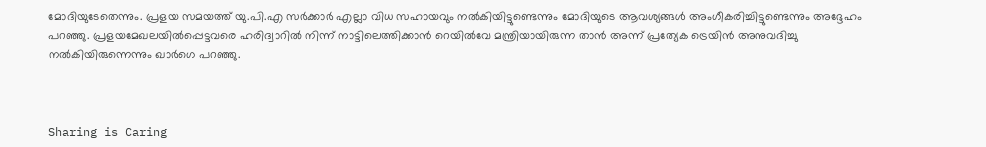മോദിയുടേതെന്നും. പ്രളയ സമയത്ത് യു.പി.എ സര്‍ക്കാര്‍ എല്ലാ വിധ സഹായവും നല്‍കിയിട്ടുണ്ടെന്നും മോദിയുടെ ആവശ്യങ്ങള്‍ അംഗീകരിച്ചിട്ടുണ്ടെന്നും അദ്ദേഹം പറഞ്ഞു. പ്രളയമേഖലയില്‍പ്പെട്ടവരെ ഹരിദ്വാറില്‍ നിന്ന് നാട്ടിലെത്തിക്കാന്‍ റെയില്‍വേ മന്ത്രിയായിരുന്ന താന്‍ അന്ന് പ്രത്യേക ട്രെയിന്‍ അനുവദിച്ചു നല്‍കിയിരുന്നെന്നും ഖാര്‍ഗെ പറഞ്ഞു.



Sharing is Caring